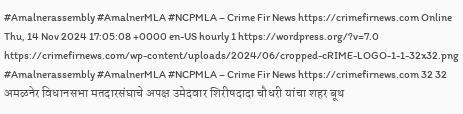#Amalnerassembly #AmalnerMLA #NCPMLA – Crime Fir News https://crimefirnews.com Online Thu, 14 Nov 2024 17:05:08 +0000 en-US hourly 1 https://wordpress.org/?v=7.0 https://crimefirnews.com/wp-content/uploads/2024/06/cropped-cRIME-LOGO-1-1-32x32.png #Amalnerassembly #AmalnerMLA #NCPMLA – Crime Fir News https://crimefirnews.com 32 32 अमळनेर विधानसभा मतदारसंघाचे अपक्ष उमेदवार शिरीषदादा चौधरी यांचा शहर बूथ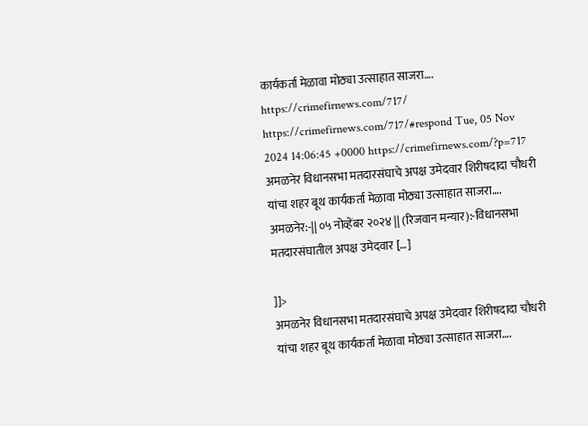कार्यकर्ता मेळावा मोठ्या उत्साहात साजरा…. https://crimefirnews.com/717/ https://crimefirnews.com/717/#respond Tue, 05 Nov 2024 14:06:45 +0000 https://crimefirnews.com/?p=717 अमळनेर विधानसभा मतदारसंघाचे अपक्ष उमेदवार शिरीषदादा चौधरी यांचा शहर बूथ कार्यकर्ता मेळावा मोठ्या उत्साहात साजरा…. अमळनेर:-|| ०५ नोव्हेंबर २०२४ || (रिजवान मन्यार):-विधानसभा मतदारसंघातील अपक्ष उमेदवार […]

]]>
अमळनेर विधानसभा मतदारसंघाचे अपक्ष उमेदवार शिरीषदादा चौधरी यांचा शहर बूथ कार्यकर्ता मेळावा मोठ्या उत्साहात साजरा….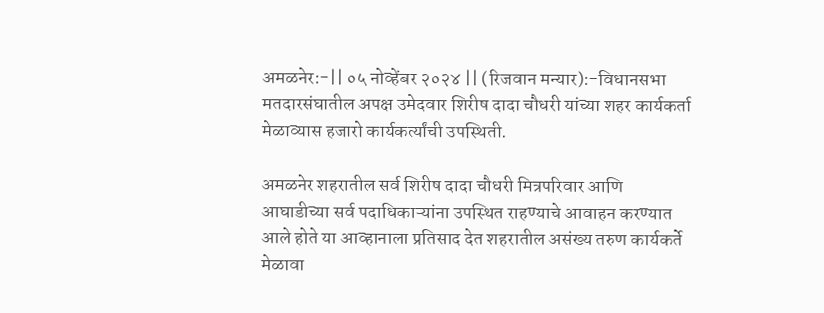अमळनेर:-|| ०५ नोव्हेंबर २०२४ || (रिजवान मन्यार):-विधानसभा मतदारसंघातील अपक्ष उमेदवार शिरीष दादा चौधरी यांच्या शहर कार्यकर्ता मेळाव्यास हजारो कार्यकर्त्यांची उपस्थिती.

अमळनेर शहरातील सर्व शिरीष दादा चौधरी मित्रपरिवार आणि आघाडीच्या सर्व पदाधिकाऱ्यांना उपस्थित राहण्याचे आवाहन करण्यात आले होते या आव्हानाला प्रतिसाद देत शहरातील असंख्य तरुण कार्यकर्ते मेळावा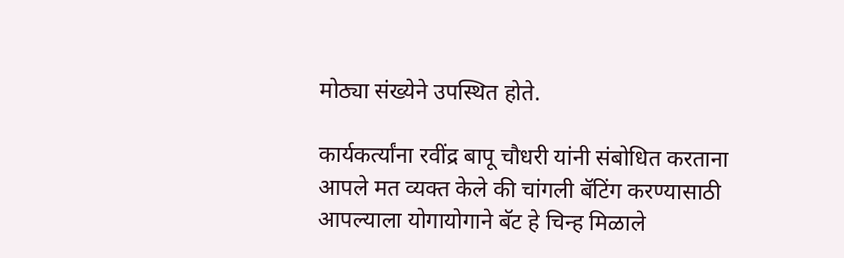मोठ्या संख्येने उपस्थित होते.

कार्यकर्त्यांना रवींद्र बापू चौधरी यांनी संबोधित करताना आपले मत व्यक्त केले की चांगली बॅटिंग करण्यासाठी आपल्याला योगायोगाने बॅट हे चिन्ह मिळाले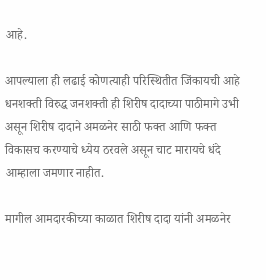आहे.

आपल्याला ही लढाई कोणत्याही परिस्थितीत जिंकायची आहे धनशक्ती विरुद्ध जनशक्ती ही शिरीष दादाच्या पाठीमागे उभी असून शिरीष दादाने अमळनेर साठी फक्त आणि फक्त विकासच करण्याचे ध्येय ठरवले असून चाट मारायचे धंदे आम्हाला जमणार नाहीत.

मागील आमदारकीच्या काळात शिरीष दादा यांनी अमळनेर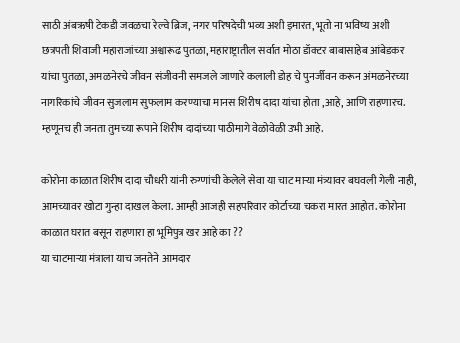साठी अंबऋषी टेकडी जवळचा रेल्वे ब्रिज, नगर परिषदेची भव्य अशी इमारत, भूतो ना भविष्य अशी छत्रपती शिवाजी महाराजांच्या अश्वारूढ पुतळा, महाराष्ट्रातील सर्वात मोठा डॉक्टर बाबासाहेब आंबेडकर यांचा पुतळा, अमळनेरचे जीवन संजीवनी समजले जाणारे कलाली डोह चे पुनर्जीवन करून अंमळनेरच्या नागरिकांचे जीवन सुजलाम सुफलाम करण्याचा मानस शिरीष दादा यांचा होता ,आहे, आणि राहणारच. म्हणूनच ही जनता तुमच्या रूपाने शिरीष दादांच्या पाठीमागे वेळोवेळी उभी आहे.

कोरोना काळात शिरीष दादा चौधरी यांनी रुग्णांची केलेले सेवा या चाट माऱ्या मंत्र्यावर बघवली गेली नाही, आमच्यावर खोटा गुन्हा दाखल केला. आम्ही आजही सहपरिवार कोर्टाच्या चकरा मारत आहोत. कोरोना काळात घरात बसून राहणारा हा भूमिपुत्र खर आहे का ??
या चाटमाऱ्या मंत्राला याच जनतेने आमदार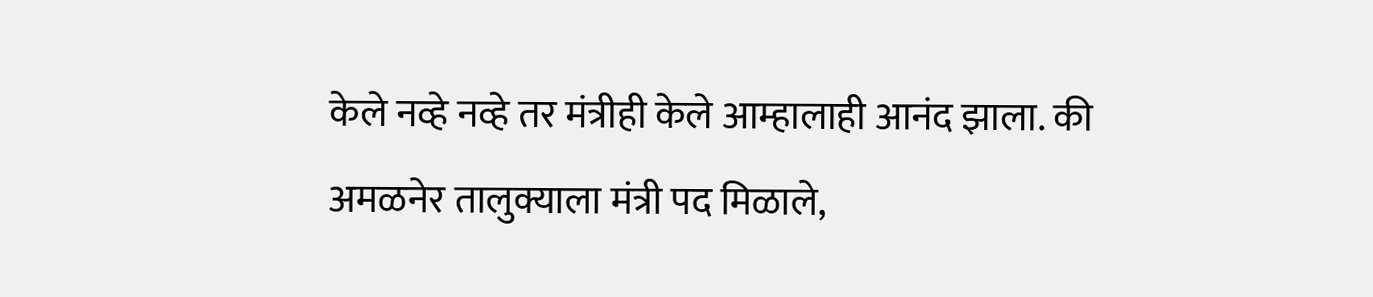केले नव्हे नव्हे तर मंत्रीही केले आम्हालाही आनंद झाला. की अमळनेर तालुक्याला मंत्री पद मिळाले,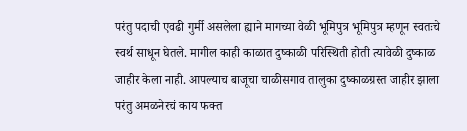परंतु पदाची एवढी गुर्मी असलेला ह्याने मागच्या वेळी भूमिपुत्र भूमिपुत्र म्हणून स्वतःचे स्वर्थ साधून घेतले. मागील काही काळात दुष्काळी परिस्थिती होती त्यावेळी दुष्काळ जाहीर केला नाही. आपल्याच बाजूचा चाळीसगाव तालुका दुष्काळग्रस्त जाहीर झाला परंतु अमळनेरचं काय फक्त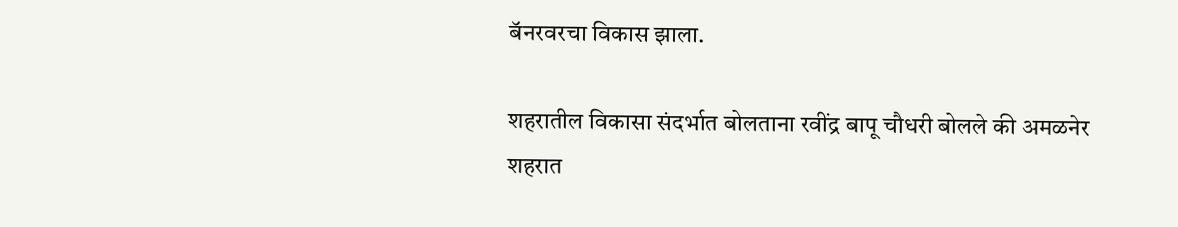बॅनरवरचा विकास झाला.

शहरातील विकासा संदर्भात बोलताना रवींद्र बापू चौधरी बोलले की अमळनेर शहरात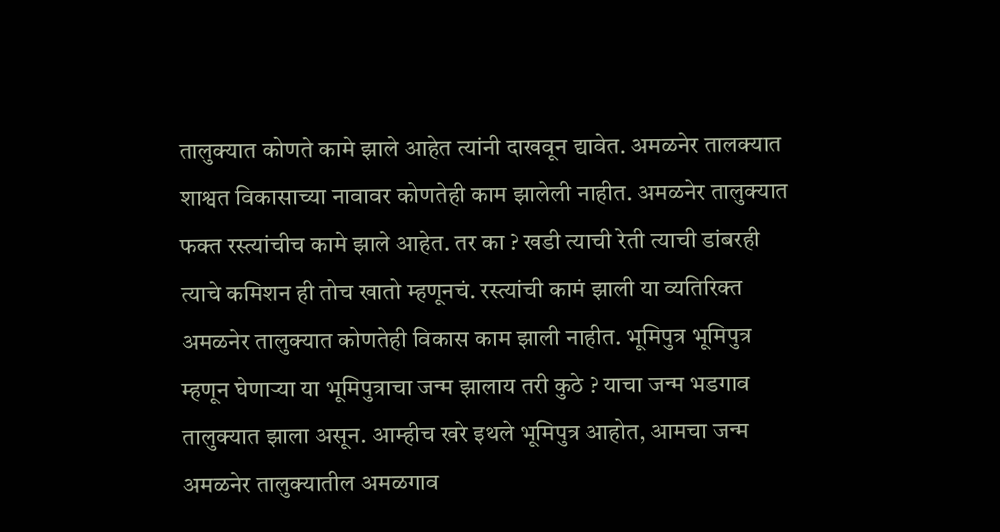तालुक्यात कोणते कामे झाले आहेत त्यांनी दाखवून द्यावेत. अमळनेर तालक्यात शाश्वत विकासाच्या नावावर कोणतेही काम झालेली नाहीत. अमळनेर तालुक्यात फक्त रस्त्यांचीच कामे झाले आहेत. तर का ? खडी त्याची रेती त्याची डांबरही त्याचे कमिशन ही तोच खातो म्हणूनचं. रस्त्यांची कामं झाली या व्यतिरिक्त अमळनेर तालुक्यात कोणतेही विकास काम झाली नाहीत. भूमिपुत्र भूमिपुत्र म्हणून घेणाऱ्या या भूमिपुत्राचा जन्म झालाय तरी कुठे ? याचा जन्म भडगाव तालुक्यात झाला असून. आम्हीच खरे इथले भूमिपुत्र आहोत, आमचा जन्म अमळनेर तालुक्यातील अमळगाव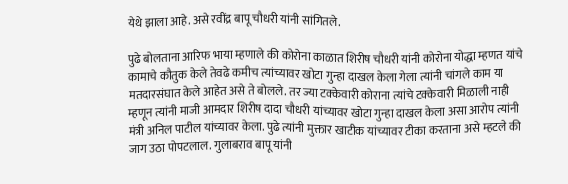येथे झाला आहे. असे रवींद्र बापू चौधरी यांनी सांगितले.

पुढे बोलताना आरिफ भाया म्हणाले की कोरोना काळात शिरीष चौधरी यांनी कोरोना योद्धा म्हणत यांचे कामाचे कौतुक केले तेवढे कमीच त्यांच्यावर खोटा गुन्हा दाखल केला गेला त्यांनी चांगले काम या मतदारसंघात केले आहेत असे ते बोलले. तर ज्या टक्केवारी कोराना त्यांचे टक्केवारी मिळाली नाही म्हणून त्यांनी माजी आमदार शिरीष दादा चौधरी यांच्यावर खोटा गुन्हा दाखल केला असा आरोप त्यांनी मंत्री अनिल पाटील यांच्यावर केला. पुढे त्यांनी मुक्तार खाटीक यांच्यावर टीका करताना असे म्हटले की जाग उठा पोपटलाल. गुलाबराव बापू यांनी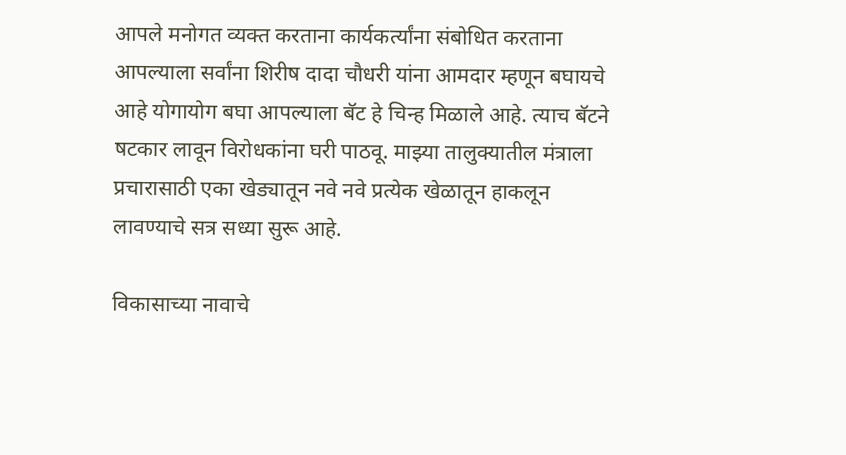आपले मनोगत व्यक्त करताना कार्यकर्त्यांना संबोधित करताना आपल्याला सर्वांना शिरीष दादा चौधरी यांना आमदार म्हणून बघायचे आहे योगायोग बघा आपल्याला बॅट हे चिन्ह मिळाले आहे. त्याच बॅटने षटकार लावून विरोधकांना घरी पाठवू. माझ्या तालुक्यातील मंत्राला प्रचारासाठी एका खेड्यातून नवे नवे प्रत्येक खेळातून हाकलून लावण्याचे सत्र सध्या सुरू आहे.

विकासाच्या नावाचे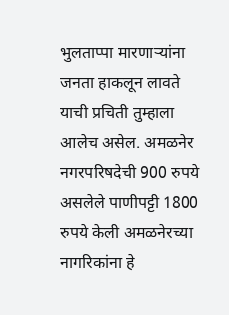भुलताप्पा मारणाऱ्यांना जनता हाकलून लावते याची प्रचिती तुम्हाला आलेच असेल. अमळनेर नगरपरिषदेची 900 रुपये असलेले पाणीपट्टी 1800 रुपये केली अमळनेरच्या नागरिकांना हे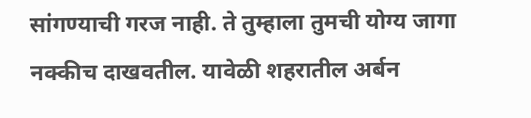सांगण्याची गरज नाही. ते तुम्हाला तुमची योग्य जागा नक्कीच दाखवतील. यावेळी शहरातील अर्बन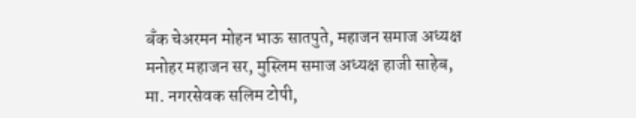बँक चेअरमन मोहन भाऊ सातपुते, महाजन समाज अध्यक्ष मनोहर महाजन सर, मुस्लिम समाज अध्यक्ष हाजी साहेब, मा. नगरसेवक सलिम टोपी,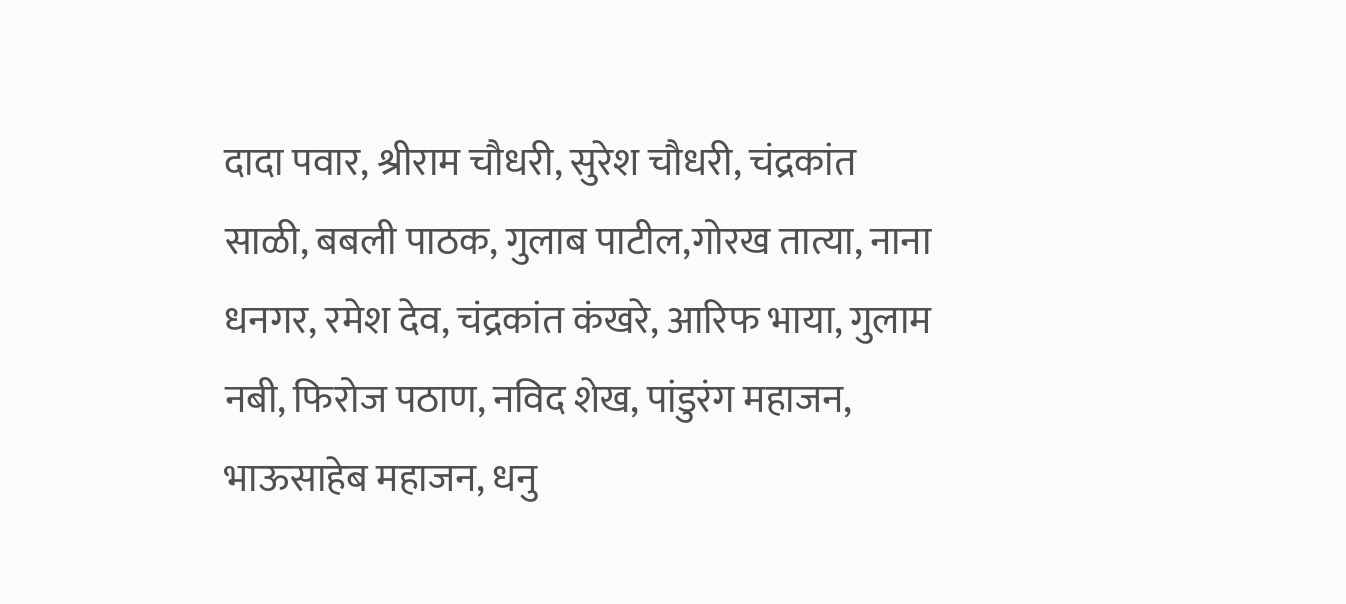दादा पवार, श्रीराम चौधरी, सुरेश चौधरी, चंद्रकांत साळी, बबली पाठक, गुलाब पाटील,गोरख तात्या, नाना धनगर, रमेश देव, चंद्रकांत कंखरे, आरिफ भाया, गुलाम नबी, फिरोज पठाण, नविद शेख, पांडुरंग महाजन, भाऊसाहेब महाजन, धनु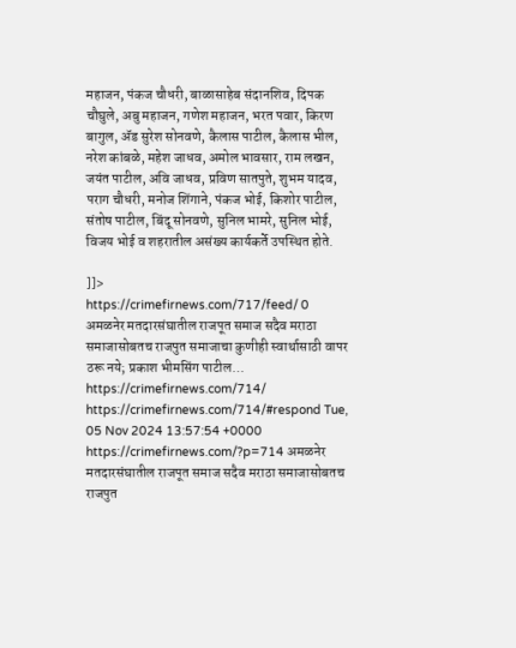महाजन, पंकज चौधरी, बाळासाहेब संदानशिव, दिपक चौघुले, अबु महाजन, गणेश महाजन, भरत पवार, किरण बागुल, ॲड सुरेश सोनवणे, कैलास पाटील, कैलास भील, नरेश कांबळे, महेश जाधव, अमोल भावसार, राम लखन, जयंत पाटील, अवि जाधव, प्रविण सातपुते, शुभम यादव, पराग चौधरी, मनोज शिंगाने, पंकज भोई, किशोर पाटील, संतोष पाटील, बिंदू सोनवणे, सुनिल भामरे, सुनिल भोई, विजय भोई व शहरातील असंख्य कार्यकर्ते उपस्थित होते.

]]>
https://crimefirnews.com/717/feed/ 0
अमळनेर मतदारसंघातील राजपूत समाज सदैव मराठा समाजासोबतच राजपुत समाजाचा कुणीही स्वार्थासाठी वापर ठरू नये; प्रकाश भीमसिंग पाटील… https://crimefirnews.com/714/ https://crimefirnews.com/714/#respond Tue, 05 Nov 2024 13:57:54 +0000 https://crimefirnews.com/?p=714 अमळनेर मतदारसंघातील राजपूत समाज सदैव मराठा समाजासोबतच राजपुत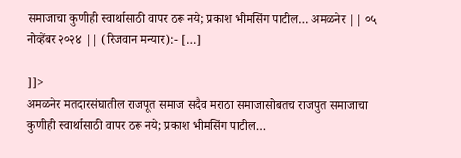समाजाचा कुणीही स्वार्थासाठी वापर ठरू नये; प्रकाश भीमसिंग पाटील… अमळनेर || ०५ नोव्हेंबर २०२४ || (रिजवान मन्यार):- […]

]]>
अमळनेर मतदारसंघातील राजपूत समाज सदैव मराठा समाजासोबतच राजपुत समाजाचा कुणीही स्वार्थासाठी वापर ठरू नये; प्रकाश भीमसिंग पाटील…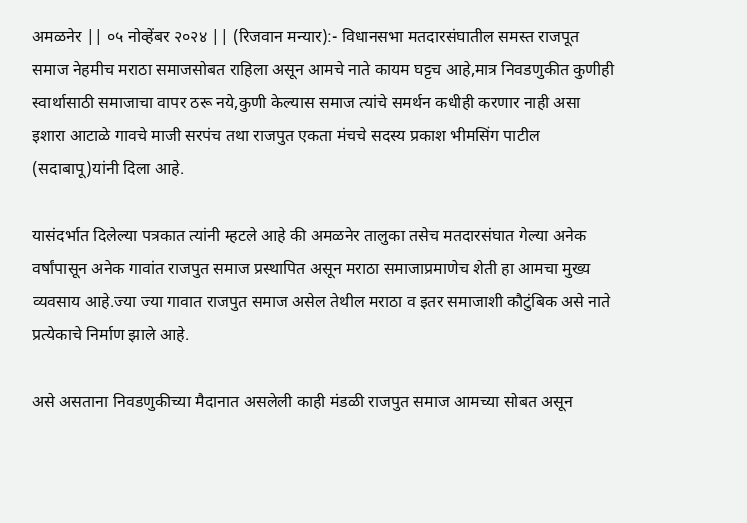अमळनेर || ०५ नोव्हेंबर २०२४ || (रिजवान मन्यार):- विधानसभा मतदारसंघातील समस्त राजपूत समाज नेहमीच मराठा समाजसोबत राहिला असून आमचे नाते कायम घट्टच आहे,मात्र निवडणुकीत कुणीही स्वार्थासाठी समाजाचा वापर ठरू नये,कुणी केल्यास समाज त्यांचे समर्थन कधीही करणार नाही असा इशारा आटाळे गावचे माजी सरपंच तथा राजपुत एकता मंचचे सदस्य प्रकाश भीमसिंग पाटील (सदाबापू)यांनी दिला आहे.

यासंदर्भात दिलेल्या पत्रकात त्यांनी म्हटले आहे की अमळनेर तालुका तसेच मतदारसंघात गेल्या अनेक वर्षांपासून अनेक गावांत राजपुत समाज प्रस्थापित असून मराठा समाजाप्रमाणेच शेती हा आमचा मुख्य व्यवसाय आहे.ज्या ज्या गावात राजपुत समाज असेल तेथील मराठा व इतर समाजाशी कौटुंबिक असे नाते प्रत्येकाचे निर्माण झाले आहे.

असे असताना निवडणुकीच्या मैदानात असलेली काही मंडळी राजपुत समाज आमच्या सोबत असून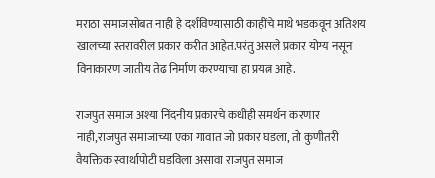मराठा समाजसोबत नाही हे दर्शविण्यासाठी काहींचे माथे भडकवून अतिशय खालच्या स्तरावरील प्रकार करीत आहेत.परंतु असले प्रकार योग्य नसून विनाकारण जातीय तेढ निर्माण करण्याचा हा प्रयत्न आहे.

राजपुत समाज अश्या निंदनीय प्रकारचे कधीही समर्थन करणार नाही,राजपुत समाजाच्या एका गावात जो प्रकार घडला, तो कुणीतरी वैयक्तिक स्वार्थापोटी घडविला असावा राजपुत समाज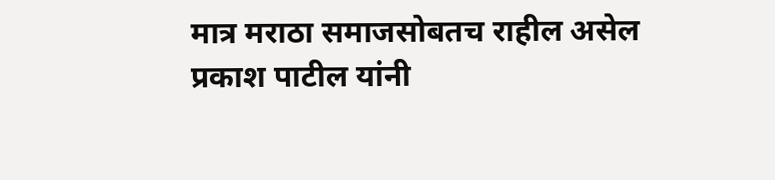मात्र मराठा समाजसोबतच राहील असेल प्रकाश पाटील यांनी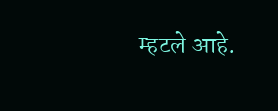म्हटले आहे.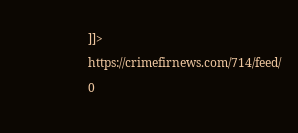]]>
https://crimefirnews.com/714/feed/ 0